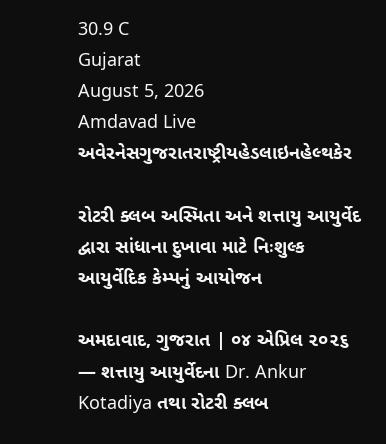30.9 C
Gujarat
August 5, 2026
Amdavad Live
અવેરનેસગુજરાતરાષ્ટ્રીયહેડલાઇનહેલ્થકેર

રોટરી ક્લબ અસ્મિતા અને શત્તાયુ આયુર્વેદ દ્વારા સાંધાના દુખાવા માટે નિઃશુલ્ક આયુર્વેદિક કેમ્પનું આયોજન

અમદાવાદ, ગુજરાત | ૦૪ એપ્રિલ ૨૦૨૬ — શત્તાયુ આયુર્વેદના Dr. Ankur Kotadiya તથા રોટરી ક્લબ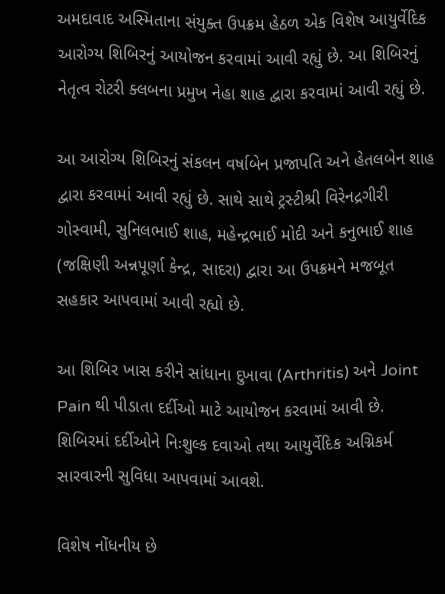અમદાવાદ અસ્મિતાના સંયુક્ત ઉપક્રમ હેઠળ એક વિશેષ આયુર્વેદિક આરોગ્ય શિબિરનું આયોજન કરવામાં આવી રહ્યું છે. આ શિબિરનું નેતૃત્વ રોટરી ક્લબના પ્રમુખ નેહા શાહ દ્વારા કરવામાં આવી રહ્યું છે.

આ આરોગ્ય શિબિરનું સંકલન વર્ષાબેન પ્રજાપતિ અને હેતલબેન શાહ દ્વારા કરવામાં આવી રહ્યું છે. સાથે સાથે ટ્રસ્ટીશ્રી વિરેનદ્રગીરી ગોસ્વામી, સુનિલભાઈ શાહ, મહેન્દ્રભાઈ મોદી અને કનુભાઈ શાહ (જક્ષિણી અન્નપૂર્ણા કેન્દ્ર, સાદરા) દ્વારા આ ઉપક્રમને મજબૂત સહકાર આપવામાં આવી રહ્યો છે.

આ શિબિર ખાસ કરીને સાંધાના દુખાવા (Arthritis) અને Joint Pain થી પીડાતા દર્દીઓ માટે આયોજન કરવામાં આવી છે. શિબિરમાં દર્દીઓને નિઃશુલ્ક દવાઓ તથા આયુર્વેદિક અગ્નિકર્મ સારવારની સુવિધા આપવામાં આવશે.

વિશેષ નોંધનીય છે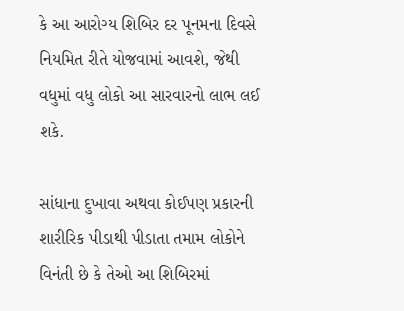કે આ આરોગ્ય શિબિર દર પૂનમના દિવસે નિયમિત રીતે યોજવામાં આવશે, જેથી વધુમાં વધુ લોકો આ સારવારનો લાભ લઈ શકે.

સાંધાના દુખાવા અથવા કોઈપણ પ્રકારની શારીરિક પીડાથી પીડાતા તમામ લોકોને વિનંતી છે કે તેઓ આ શિબિરમાં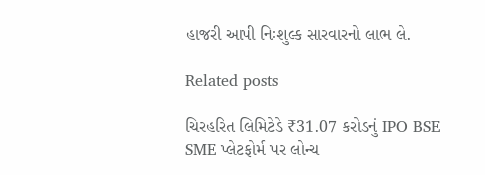હાજરી આપી નિઃશુલ્ક સારવારનો લાભ લે.

Related posts

ચિરહરિત લિમિટેડે ₹31.07 કરોડનું IPO BSE SME પ્લેટફોર્મ પર લોન્ચ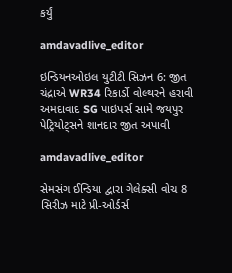કર્યું

amdavadlive_editor

ઇન્ડિયનઓઇલ યુટીટી સિઝન 6: જીત ચંદ્રાએ WR34 રિકાર્ડો વોલ્થરને હરાવી અમદાવાદ SG પાઇપર્સ સામે જયપુર પેટ્રિયોટ્સને શાનદાર જીત અપાવી

amdavadlive_editor

સેમસંગ ઈન્ડિયા દ્વારા ગેલેક્સી વોચ 8 સિરીઝ માટે પ્રી-ઓર્ડર્સ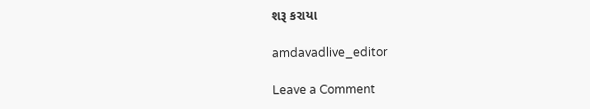શરૂ કરાયા

amdavadlive_editor

Leave a Comment